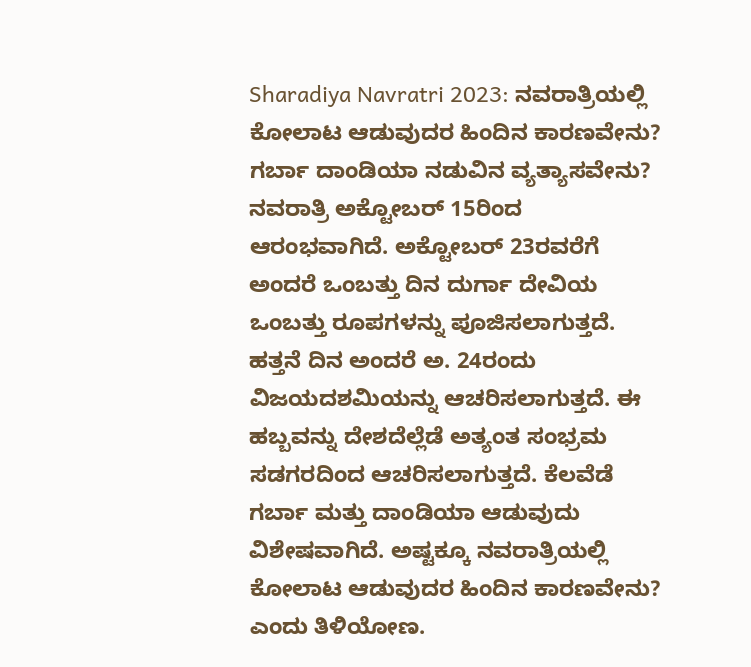Sharadiya Navratri 2023: ನವರಾತ್ರಿಯಲ್ಲಿ ಕೋಲಾಟ ಆಡುವುದರ ಹಿಂದಿನ ಕಾರಣವೇನು? ಗರ್ಬಾ ದಾಂಡಿಯಾ ನಡುವಿನ ವ್ಯತ್ಯಾಸವೇನು?
ನವರಾತ್ರಿ ಅಕ್ಟೋಬರ್ 15ರಿಂದ ಆರಂಭವಾಗಿದೆ. ಅಕ್ಟೋಬರ್ 23ರವರೆಗೆ ಅಂದರೆ ಒಂಬತ್ತು ದಿನ ದುರ್ಗಾ ದೇವಿಯ ಒಂಬತ್ತು ರೂಪಗಳನ್ನು ಪೂಜಿಸಲಾಗುತ್ತದೆ. ಹತ್ತನೆ ದಿನ ಅಂದರೆ ಅ. 24ರಂದು ವಿಜಯದಶಮಿಯನ್ನು ಆಚರಿಸಲಾಗುತ್ತದೆ. ಈ ಹಬ್ಬವನ್ನು ದೇಶದೆಲ್ಲೆಡೆ ಅತ್ಯಂತ ಸಂಭ್ರಮ ಸಡಗರದಿಂದ ಆಚರಿಸಲಾಗುತ್ತದೆ. ಕೆಲವೆಡೆ ಗರ್ಬಾ ಮತ್ತು ದಾಂಡಿಯಾ ಆಡುವುದು ವಿಶೇಷವಾಗಿದೆ. ಅಷ್ಟಕ್ಕೂ ನವರಾತ್ರಿಯಲ್ಲಿ ಕೋಲಾಟ ಆಡುವುದರ ಹಿಂದಿನ ಕಾರಣವೇನು? ಎಂದು ತಿಳಿಯೋಣ.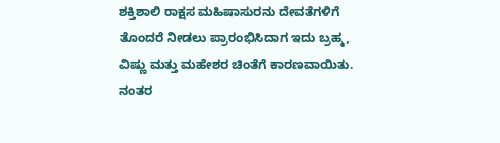ಶಕ್ತಿಶಾಲಿ ರಾಕ್ಷಸ ಮಹಿಷಾಸುರನು ದೇವತೆಗಳಿಗೆ ತೊಂದರೆ ನೀಡಲು ಪ್ರಾರಂಭಿಸಿದಾಗ ಇದು ಬ್ರಹ್ಮ, ವಿಷ್ಣು ಮತ್ತು ಮಹೇಶರ ಚಿಂತೆಗೆ ಕಾರಣವಾಯಿತು. ನಂತರ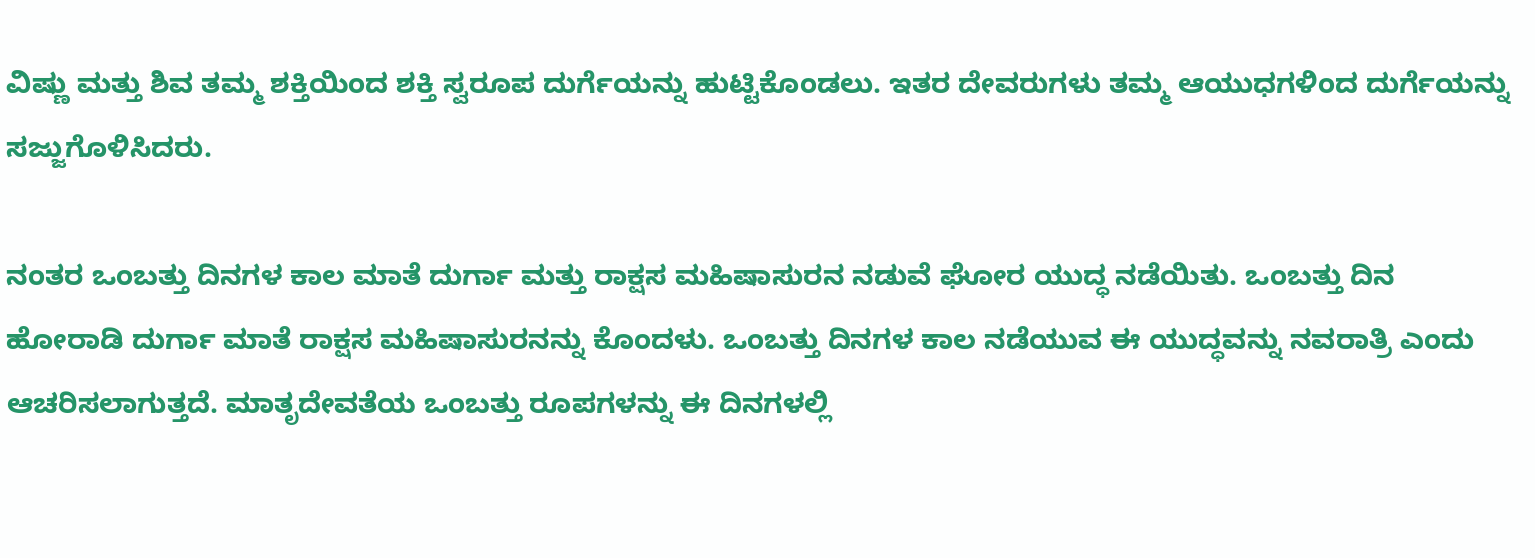ವಿಷ್ಣು ಮತ್ತು ಶಿವ ತಮ್ಮ ಶಕ್ತಿಯಿಂದ ಶಕ್ತಿ ಸ್ವರೂಪ ದುರ್ಗೆಯನ್ನು ಹುಟ್ಟಿಕೊಂಡಲು. ಇತರ ದೇವರುಗಳು ತಮ್ಮ ಆಯುಧಗಳಿಂದ ದುರ್ಗೆಯನ್ನು ಸಜ್ಜುಗೊಳಿಸಿದರು.

ನಂತರ ಒಂಬತ್ತು ದಿನಗಳ ಕಾಲ ಮಾತೆ ದುರ್ಗಾ ಮತ್ತು ರಾಕ್ಷಸ ಮಹಿಷಾಸುರನ ನಡುವೆ ಘೋರ ಯುದ್ಧ ನಡೆಯಿತು. ಒಂಬತ್ತು ದಿನ ಹೋರಾಡಿ ದುರ್ಗಾ ಮಾತೆ ರಾಕ್ಷಸ ಮಹಿಷಾಸುರನನ್ನು ಕೊಂದಳು. ಒಂಬತ್ತು ದಿನಗಳ ಕಾಲ ನಡೆಯುವ ಈ ಯುದ್ಧವನ್ನು ನವರಾತ್ರಿ ಎಂದು ಆಚರಿಸಲಾಗುತ್ತದೆ. ಮಾತೃದೇವತೆಯ ಒಂಬತ್ತು ರೂಪಗಳನ್ನು ಈ ದಿನಗಳಲ್ಲಿ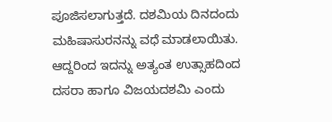ಪೂಜಿಸಲಾಗುತ್ತದೆ. ದಶಮಿಯ ದಿನದಂದು ಮಹಿಷಾಸುರನನ್ನು ವಧೆ ಮಾಡಲಾಯಿತು. ಆದ್ದರಿಂದ ಇದನ್ನು ಅತ್ಯಂತ ಉತ್ಸಾಹದಿಂದ ದಸರಾ ಹಾಗೂ ವಿಜಯದಶಮಿ ಎಂದು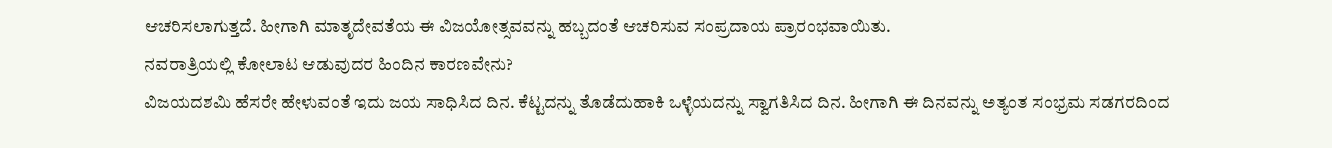ಆಚರಿಸಲಾಗುತ್ತದೆ. ಹೀಗಾಗಿ ಮಾತೃದೇವತೆಯ ಈ ವಿಜಯೋತ್ಸವವನ್ನು ಹಬ್ಬದಂತೆ ಆಚರಿಸುವ ಸಂಪ್ರದಾಯ ಪ್ರಾರಂಭವಾಯಿತು.
ನವರಾತ್ರಿಯಲ್ಲಿ ಕೋಲಾಟ ಆಡುವುದರ ಹಿಂದಿನ ಕಾರಣವೇನು?
ವಿಜಯದಶಮಿ ಹೆಸರೇ ಹೇಳುವಂತೆ ಇದು ಜಯ ಸಾಧಿಸಿದ ದಿನ. ಕೆಟ್ಟದನ್ನು ತೊಡೆದುಹಾಕಿ ಒಳ್ಳೆಯದನ್ನು ಸ್ವಾಗತಿಸಿದ ದಿನ. ಹೀಗಾಗಿ ಈ ದಿನವನ್ನು ಅತ್ಯಂತ ಸಂಭ್ರಮ ಸಡಗರದಿಂದ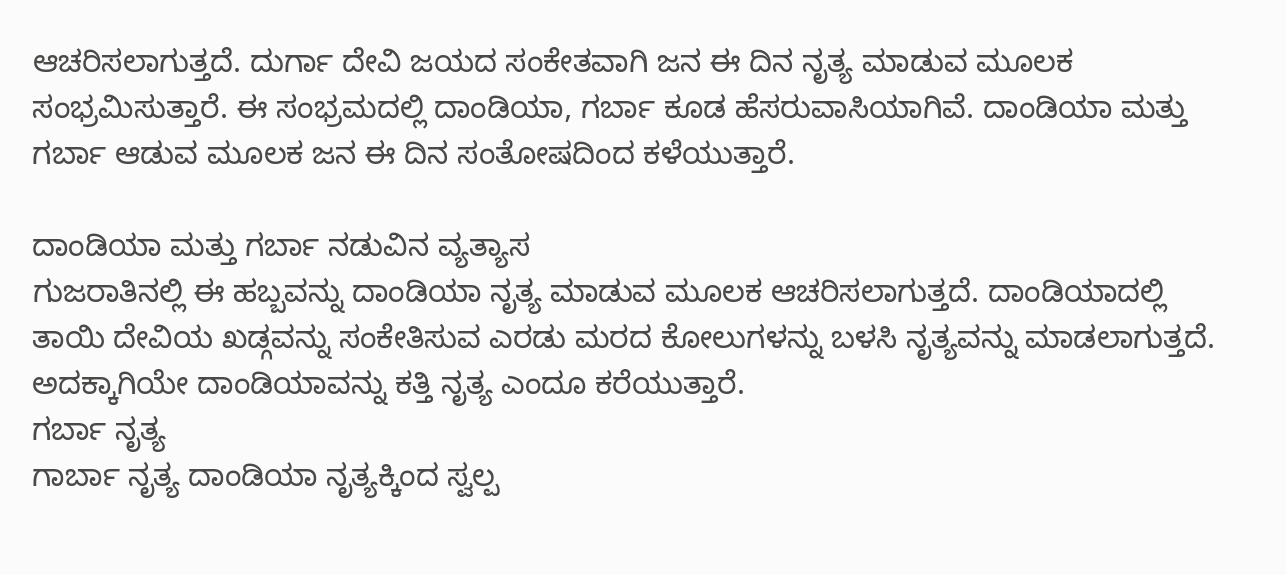ಆಚರಿಸಲಾಗುತ್ತದೆ. ದುರ್ಗಾ ದೇವಿ ಜಯದ ಸಂಕೇತವಾಗಿ ಜನ ಈ ದಿನ ನೃತ್ಯ ಮಾಡುವ ಮೂಲಕ ಸಂಭ್ರಮಿಸುತ್ತಾರೆ. ಈ ಸಂಭ್ರಮದಲ್ಲಿ ದಾಂಡಿಯಾ, ಗರ್ಬಾ ಕೂಡ ಹೆಸರುವಾಸಿಯಾಗಿವೆ. ದಾಂಡಿಯಾ ಮತ್ತು ಗರ್ಬಾ ಆಡುವ ಮೂಲಕ ಜನ ಈ ದಿನ ಸಂತೋಷದಿಂದ ಕಳೆಯುತ್ತಾರೆ.

ದಾಂಡಿಯಾ ಮತ್ತು ಗರ್ಬಾ ನಡುವಿನ ವ್ಯತ್ಯಾಸ
ಗುಜರಾತಿನಲ್ಲಿ ಈ ಹಬ್ಬವನ್ನು ದಾಂಡಿಯಾ ನೃತ್ಯ ಮಾಡುವ ಮೂಲಕ ಆಚರಿಸಲಾಗುತ್ತದೆ. ದಾಂಡಿಯಾದಲ್ಲಿ ತಾಯಿ ದೇವಿಯ ಖಡ್ಗವನ್ನು ಸಂಕೇತಿಸುವ ಎರಡು ಮರದ ಕೋಲುಗಳನ್ನು ಬಳಸಿ ನೃತ್ಯವನ್ನು ಮಾಡಲಾಗುತ್ತದೆ. ಅದಕ್ಕಾಗಿಯೇ ದಾಂಡಿಯಾವನ್ನು ಕತ್ತಿ ನೃತ್ಯ ಎಂದೂ ಕರೆಯುತ್ತಾರೆ.
ಗರ್ಬಾ ನೃತ್ಯ
ಗಾರ್ಬಾ ನೃತ್ಯ ದಾಂಡಿಯಾ ನೃತ್ಯಕ್ಕಿಂದ ಸ್ವಲ್ಪ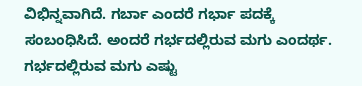ವಿಭಿನ್ನವಾಗಿದೆ. ಗರ್ಬಾ ಎಂದರೆ ಗರ್ಭಾ ಪದಕ್ಕೆ ಸಂಬಂಧಿಸಿದೆ. ಅಂದರೆ ಗರ್ಭದಲ್ಲಿರುವ ಮಗು ಎಂದರ್ಥ. ಗರ್ಭದಲ್ಲಿರುವ ಮಗು ಎಷ್ಟು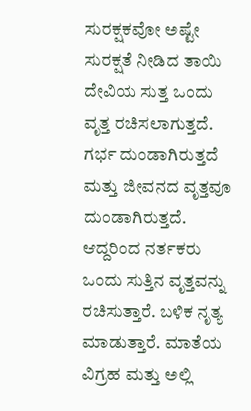ಸುರಕ್ಷಕವೋ ಅಷ್ಟೇ ಸುರಕ್ಷತೆ ನೀಡಿದ ತಾಯಿ ದೇವಿಯ ಸುತ್ತ ಒಂದು ವೃತ್ತ ರಚಿಸಲಾಗುತ್ತದೆ.
ಗರ್ಭ ದುಂಡಾಗಿರುತ್ತದೆ ಮತ್ತು ಜೀವನದ ವೃತ್ತವೂ ದುಂಡಾಗಿರುತ್ತದೆ. ಆದ್ದರಿಂದ ನರ್ತಕರು ಒಂದು ಸುತ್ತಿನ ವೃತ್ತವನ್ನು ರಚಿಸುತ್ತಾರೆ. ಬಳಿಕ ನೃತ್ಯ ಮಾಡುತ್ತಾರೆ. ಮಾತೆಯ ವಿಗ್ರಹ ಮತ್ತು ಅಲ್ಲಿ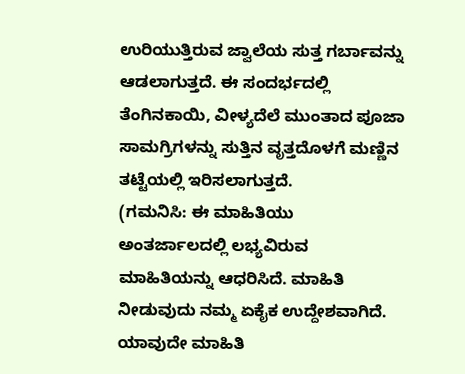ಉರಿಯುತ್ತಿರುವ ಜ್ವಾಲೆಯ ಸುತ್ತ ಗರ್ಬಾವನ್ನು ಆಡಲಾಗುತ್ತದೆ. ಈ ಸಂದರ್ಭದಲ್ಲಿ ತೆಂಗಿನಕಾಯಿ, ವೀಳ್ಯದೆಲೆ ಮುಂತಾದ ಪೂಜಾ ಸಾಮಗ್ರಿಗಳನ್ನು ಸುತ್ತಿನ ವೃತ್ತದೊಳಗೆ ಮಣ್ಣಿನ ತಟ್ಟೆಯಲ್ಲಿ ಇರಿಸಲಾಗುತ್ತದೆ.
(ಗಮನಿಸಿ: ಈ ಮಾಹಿತಿಯು ಅಂತರ್ಜಾಲದಲ್ಲಿ ಲಭ್ಯವಿರುವ ಮಾಹಿತಿಯನ್ನು ಆಧರಿಸಿದೆ. ಮಾಹಿತಿ ನೀಡುವುದು ನಮ್ಮ ಏಕೈಕ ಉದ್ದೇಶವಾಗಿದೆ. ಯಾವುದೇ ಮಾಹಿತಿ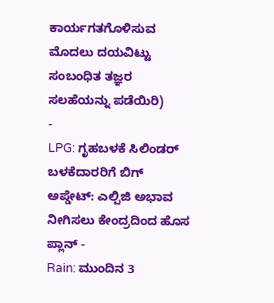ಕಾರ್ಯಗತಗೊಳಿಸುವ ಮೊದಲು ದಯವಿಟ್ಟು ಸಂಬಂಧಿತ ತಜ್ಞರ ಸಲಹೆಯನ್ನು ಪಡೆಯಿರಿ)
-
LPG: ಗೃಹಬಳಕೆ ಸಿಲಿಂಡರ್ ಬಳಕೆದಾರರಿಗೆ ಬಿಗ್ ಅಪ್ಡೇಟ್: ಎಲ್ಪಿಜಿ ಅಭಾವ ನೀಗಿಸಲು ಕೇಂದ್ರದಿಂದ ಹೊಸ ಪ್ಲಾನ್ -
Rain: ಮುಂದಿನ 3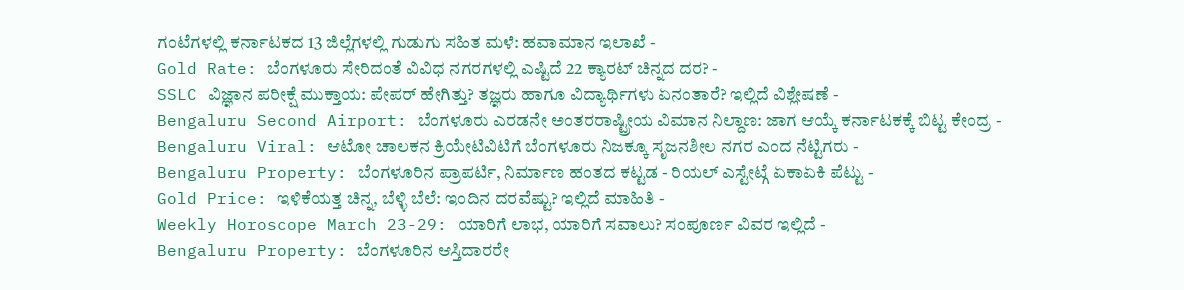ಗಂಟೆಗಳಲ್ಲಿ ಕರ್ನಾಟಕದ 13 ಜಿಲ್ಲೆಗಳಲ್ಲಿ ಗುಡುಗು ಸಹಿತ ಮಳೆ: ಹವಾಮಾನ ಇಲಾಖೆ -
Gold Rate: ಬೆಂಗಳೂರು ಸೇರಿದಂತೆ ವಿವಿಧ ನಗರಗಳಲ್ಲಿ ಎಷ್ಟಿದೆ 22 ಕ್ಯಾರಟ್ ಚಿನ್ನದ ದರ? -
SSLC ವಿಜ್ಞಾನ ಪರೀಕ್ಷೆ ಮುಕ್ತಾಯ: ಪೇಪರ್ ಹೇಗಿತ್ತು? ತಜ್ಞರು ಹಾಗೂ ವಿದ್ಯಾರ್ಥಿಗಳು ಏನಂತಾರೆ? ಇಲ್ಲಿದೆ ವಿಶ್ಲೇಷಣೆ -
Bengaluru Second Airport: ಬೆಂಗಳೂರು ಎರಡನೇ ಅಂತರರಾಷ್ಟ್ರೀಯ ವಿಮಾನ ನಿಲ್ದಾಣ: ಜಾಗ ಆಯ್ಕೆ ಕರ್ನಾಟಕಕ್ಕೆ ಬಿಟ್ಟ ಕೇಂದ್ರ -
Bengaluru Viral: ಆಟೋ ಚಾಲಕನ ಕ್ರಿಯೇಟಿವಿಟಿಗೆ ಬೆಂಗಳೂರು ನಿಜಕ್ಕೂ ಸೃಜನಶೀಲ ನಗರ ಎಂದ ನೆಟ್ಟಿಗರು -
Bengaluru Property: ಬೆಂಗಳೂರಿನ ಪ್ರಾಪರ್ಟಿ, ನಿರ್ಮಾಣ ಹಂತದ ಕಟ್ಟಡ - ರಿಯಲ್ ಎಸ್ಟೇಟ್ಗೆ ಏಕಾಏಕಿ ಪೆಟ್ಟು -
Gold Price: ಇಳಿಕೆಯತ್ತ ಚಿನ್ನ, ಬೆಳ್ಳಿ ಬೆಲೆ: ಇಂದಿನ ದರವೆಷ್ಟು? ಇಲ್ಲಿದೆ ಮಾಹಿತಿ -
Weekly Horoscope March 23-29: ಯಾರಿಗೆ ಲಾಭ, ಯಾರಿಗೆ ಸವಾಲು? ಸಂಪೂರ್ಣ ವಿವರ ಇಲ್ಲಿದೆ -
Bengaluru Property: ಬೆಂಗಳೂರಿನ ಆಸ್ತಿದಾರರೇ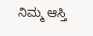ನಿಮ್ಮ ಆಸ್ತಿ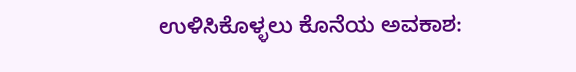ಉಳಿಸಿಕೊಳ್ಳಲು ಕೊನೆಯ ಅವಕಾಶ: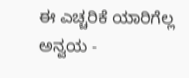ಈ ಎಚ್ಚರಿಕೆ ಯಾರಿಗೆಲ್ಲ ಅನ್ವಯ -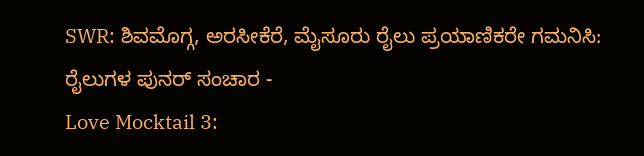SWR: ಶಿವಮೊಗ್ಗ, ಅರಸೀಕೆರೆ, ಮೈಸೂರು ರೈಲು ಪ್ರಯಾಣಿಕರೇ ಗಮನಿಸಿ: ರೈಲುಗಳ ಪುನರ್ ಸಂಚಾರ -
Love Mocktail 3: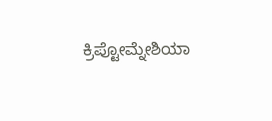ಕ್ರಿಪ್ಟೋಮ್ನೇಶಿಯಾ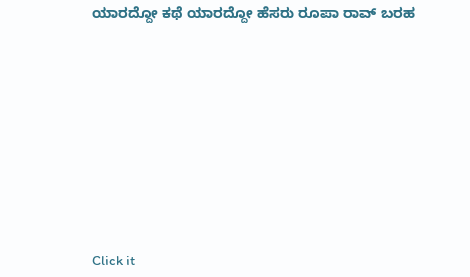ಯಾರದ್ದೋ ಕಥೆ ಯಾರದ್ದೋ ಹೆಸರು ರೂಪಾ ರಾವ್ ಬರಹ












Click it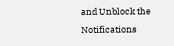and Unblock the Notifications